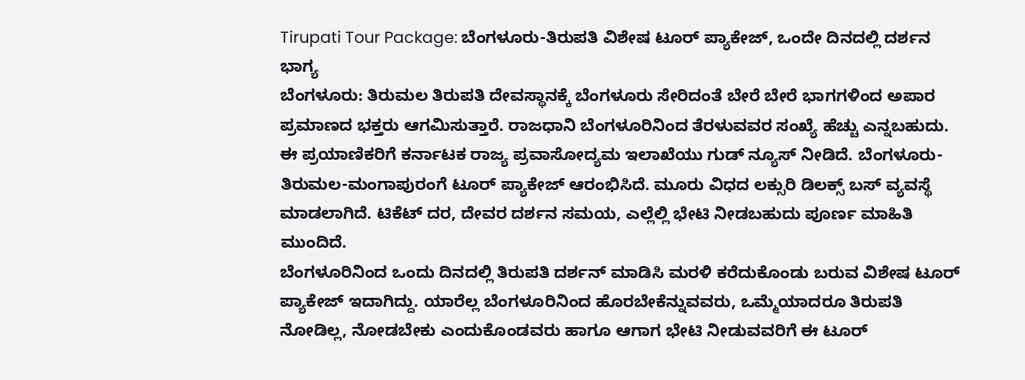Tirupati Tour Package: ಬೆಂಗಳೂರು-ತಿರುಪತಿ ವಿಶೇಷ ಟೂರ್ ಪ್ಯಾಕೇಜ್, ಒಂದೇ ದಿನದಲ್ಲಿ ದರ್ಶನ ಭಾಗ್ಯ
ಬೆಂಗಳೂರು: ತಿರುಮಲ ತಿರುಪತಿ ದೇವಸ್ಥಾನಕ್ಕೆ ಬೆಂಗಳೂರು ಸೇರಿದಂತೆ ಬೇರೆ ಬೇರೆ ಭಾಗಗಳಿಂದ ಅಪಾರ ಪ್ರಮಾಣದ ಭಕ್ತರು ಆಗಮಿಸುತ್ತಾರೆ. ರಾಜಧಾನಿ ಬೆಂಗಳೂರಿನಿಂದ ತೆರಳುವವರ ಸಂಖ್ಯೆ ಹೆಚ್ಚು ಎನ್ನಬಹುದು. ಈ ಪ್ರಯಾಣಿಕರಿಗೆ ಕರ್ನಾಟಕ ರಾಜ್ಯ ಪ್ರವಾಸೋದ್ಯಮ ಇಲಾಖೆಯು ಗುಡ್ ನ್ಯೂಸ್ ನೀಡಿದೆ. ಬೆಂಗಳೂರು-ತಿರುಮಲ-ಮಂಗಾಪುರಂಗೆ ಟೂರ್ ಪ್ಯಾಕೇಜ್ ಆರಂಭಿಸಿದೆ. ಮೂರು ವಿಧದ ಲಕ್ಸುರಿ ಡಿಲಕ್ಸ್ ಬಸ್ ವ್ಯವಸ್ಥೆ ಮಾಡಲಾಗಿದೆ. ಟಿಕೆಟ್ ದರ, ದೇವರ ದರ್ಶನ ಸಮಯ, ಎಲ್ಲೆಲ್ಲಿ ಭೇಟಿ ನೀಡಬಹುದು ಪೂರ್ಣ ಮಾಹಿತಿ ಮುಂದಿದೆ.
ಬೆಂಗಳೂರಿನಿಂದ ಒಂದು ದಿನದಲ್ಲಿ ತಿರುಪತಿ ದರ್ಶನ್ ಮಾಡಿಸಿ ಮರಳಿ ಕರೆದುಕೊಂಡು ಬರುವ ವಿಶೇಷ ಟೂರ್ ಪ್ಯಾಕೇಜ್ ಇದಾಗಿದ್ದು. ಯಾರೆಲ್ಲ ಬೆಂಗಳೂರಿನಿಂದ ಹೊರಬೇಕೆನ್ನುವವರು, ಒಮ್ಮೆಯಾದರೂ ತಿರುಪತಿ ನೋಡಿಲ್ಲ, ನೋಡಬೇಕು ಎಂದುಕೊಂಡವರು ಹಾಗೂ ಆಗಾಗ ಭೇಟಿ ನೀಡುವವರಿಗೆ ಈ ಟೂರ್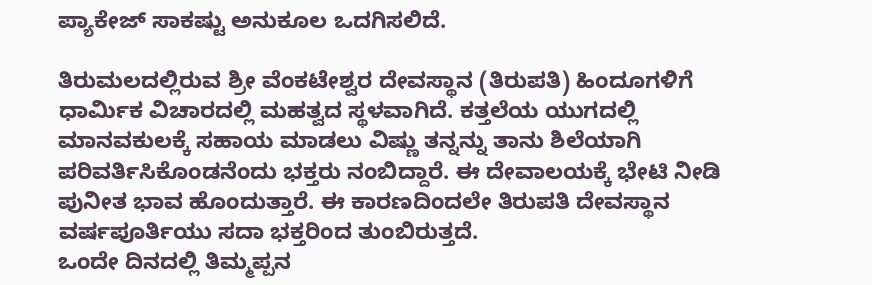ಪ್ಯಾಕೇಜ್ ಸಾಕಷ್ಟು ಅನುಕೂಲ ಒದಗಿಸಲಿದೆ.

ತಿರುಮಲದಲ್ಲಿರುವ ಶ್ರೀ ವೆಂಕಟೇಶ್ವರ ದೇವಸ್ಥಾನ (ತಿರುಪತಿ) ಹಿಂದೂಗಳಿಗೆ ಧಾರ್ಮಿಕ ವಿಚಾರದಲ್ಲಿ ಮಹತ್ವದ ಸ್ಥಳವಾಗಿದೆ. ಕತ್ತಲೆಯ ಯುಗದಲ್ಲಿ ಮಾನವಕುಲಕ್ಕೆ ಸಹಾಯ ಮಾಡಲು ವಿಷ್ಣು ತನ್ನನ್ನು ತಾನು ಶಿಲೆಯಾಗಿ ಪರಿವರ್ತಿಸಿಕೊಂಡನೆಂದು ಭಕ್ತರು ನಂಬಿದ್ದಾರೆ. ಈ ದೇವಾಲಯಕ್ಕೆ ಭೇಟಿ ನೀಡಿ ಪುನೀತ ಭಾವ ಹೊಂದುತ್ತಾರೆ. ಈ ಕಾರಣದಿಂದಲೇ ತಿರುಪತಿ ದೇವಸ್ಥಾನ ವರ್ಷಪೂರ್ತಿಯು ಸದಾ ಭಕ್ತರಿಂದ ತುಂಬಿರುತ್ತದೆ.
ಒಂದೇ ದಿನದಲ್ಲಿ ತಿಮ್ಮಪ್ಪನ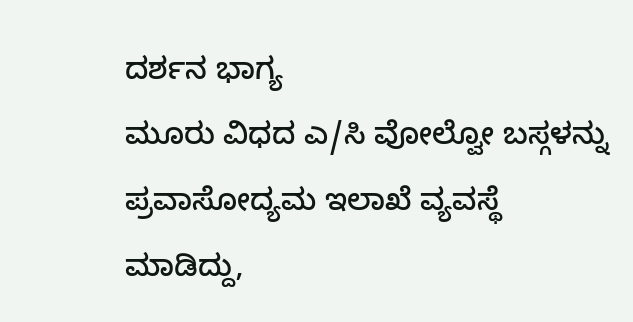ದರ್ಶನ ಭಾಗ್ಯ
ಮೂರು ವಿಧದ ಎ/ಸಿ ವೋಲ್ವೋ ಬಸ್ಗಳನ್ನು ಪ್ರವಾಸೋದ್ಯಮ ಇಲಾಖೆ ವ್ಯವಸ್ಥೆ ಮಾಡಿದ್ದು,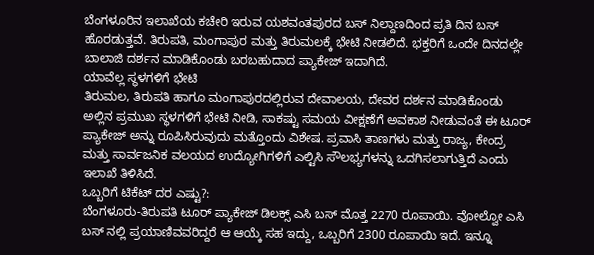ಬೆಂಗಳೂರಿನ ಇಲಾಖೆಯ ಕಚೇರಿ ಇರುವ ಯಶವಂತಪುರದ ಬಸ್ ನಿಲ್ದಾಣದಿಂದ ಪ್ರತಿ ದಿನ ಬಸ್ ಹೊರಡುತ್ತವೆ. ತಿರುಪತಿ, ಮಂಗಾಪುರ ಮತ್ತು ತಿರುಮಲಕ್ಕೆ ಭೇಟಿ ನೀಡಲಿದೆ. ಭಕ್ತರಿಗೆ ಒಂದೇ ದಿನದಲ್ಲೇ ಬಾಲಾಜಿ ದರ್ಶನ ಮಾಡಿಕೊಂಡು ಬರಬಹುದಾದ ಪ್ಯಾಕೇಜ್ ಇದಾಗಿದೆ.
ಯಾವೆಲ್ಲ ಸ್ಥಳಗಳಿಗೆ ಭೇಟಿ
ತಿರುಮಲ, ತಿರುಪತಿ ಹಾಗೂ ಮಂಗಾಪುರದಲ್ಲಿರುವ ದೇವಾಲಯ, ದೇವರ ದರ್ಶನ ಮಾಡಿಕೊಂಡು ಅಲ್ಲಿನ ಪ್ರಮುಖ ಸ್ಥಳಗಳಿಗೆ ಭೇಟಿ ನೀಡಿ, ಸಾಕಷ್ಟು ಸಮಯ ವೀಕ್ಷಣೆಗೆ ಅವಕಾಶ ನೀಡುವಂತೆ ಈ ಟೂರ್ ಪ್ಯಾಕೇಜ್ ಅನ್ನು ರೂಪಿಸಿರುವುದು ಮತ್ತೊಂದು ವಿಶೇಷ. ಪ್ರವಾಸಿ ತಾಣಗಳು ಮತ್ತು ರಾಜ್ಯ, ಕೇಂದ್ರ ಮತ್ತು ಸಾರ್ವಜನಿಕ ವಲಯದ ಉದ್ಯೋಗಿಗಳಿಗೆ ಎಲ್ಟಿಸಿ ಸೌಲಭ್ಯಗಳನ್ನು ಒದಗಿಸಲಾಗುತ್ತಿದೆ ಎಂದು ಇಲಾಖೆ ತಿಳಿಸಿದೆ.
ಒಬ್ಬರಿಗೆ ಟಿಕೆಟ್ ದರ ಎಷ್ಟು?:
ಬೆಂಗಳೂರು-ತಿರುಪತಿ ಟೂರ್ ಪ್ಯಾಕೇಜ್ ಡಿಲಕ್ಸ್ ಎಸಿ ಬಸ್ ಮೊತ್ತ 2270 ರೂಪಾಯಿ. ವೋಲ್ವೋ ಎಸಿ ಬಸ್ ನಲ್ಲಿ ಪ್ರಯಾಣಿವವರಿದ್ದರೆ ಆ ಆಯ್ಕೆ ಸಹ ಇದ್ದು, ಒಬ್ಬರಿಗೆ 2300 ರೂಪಾಯಿ ಇದೆ. ಇನ್ನೂ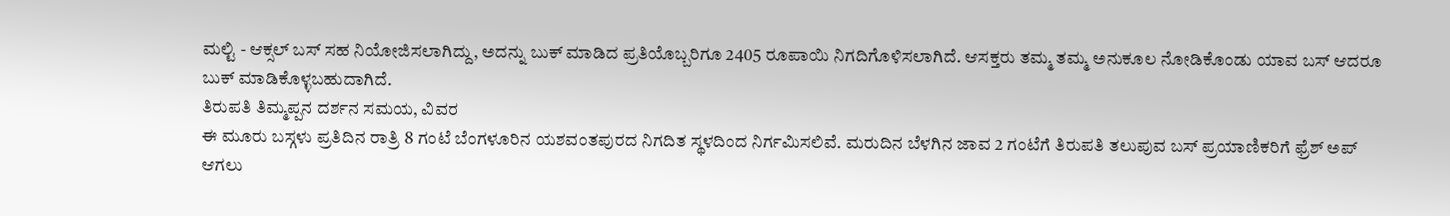ಮಲ್ಟಿ - ಆಕ್ಸಲ್ ಬಸ್ ಸಹ ನಿಯೋಜಿಸಲಾಗಿದ್ದು, ಅದನ್ನು ಬುಕ್ ಮಾಡಿದ ಪ್ರತಿಯೊಬ್ಬರಿಗೂ 2405 ರೂಪಾಯಿ ನಿಗದಿಗೊಳಿಸಲಾಗಿದೆ. ಆಸಕ್ತರು ತಮ್ಮ ತಮ್ಮ ಅನುಕೂಲ ನೋಡಿಕೊಂಡು ಯಾವ ಬಸ್ ಆದರೂ ಬುಕ್ ಮಾಡಿಕೊಳ್ಳಬಹುದಾಗಿದೆ.
ತಿರುಪತಿ ತಿಮ್ಮಪ್ಪನ ದರ್ಶನ ಸಮಯ, ವಿವರ
ಈ ಮೂರು ಬಸ್ಗಳು ಪ್ರತಿದಿನ ರಾತ್ರಿ 8 ಗಂಟೆ ಬೆಂಗಳೂರಿನ ಯಶವಂತಪುರದ ನಿಗದಿತ ಸ್ಥಳದಿಂದ ನಿರ್ಗಮಿಸಲಿವೆ. ಮರುದಿನ ಬೆಳಗಿನ ಜಾವ 2 ಗಂಟೆಗೆ ತಿರುಪತಿ ತಲುಪುವ ಬಸ್ ಪ್ರಯಾಣಿಕರಿಗೆ ಫ್ರೆಶ್ ಅಪ್ ಆಗಲು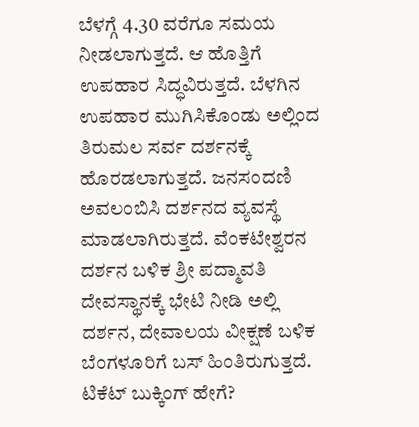ಬೆಳಗ್ಗೆ 4.30 ವರೆಗೂ ಸಮಯ ನೀಡಲಾಗುತ್ತದೆ. ಆ ಹೊತ್ತಿಗೆ ಉಪಹಾರ ಸಿದ್ಧವಿರುತ್ತದೆ. ಬೆಳಗಿನ ಉಪಹಾರ ಮುಗಿಸಿಕೊಂಡು ಅಲ್ಲಿಂದ ತಿರುಮಲ ಸರ್ವ ದರ್ಶನಕ್ಕೆ ಹೊರಡಲಾಗುತ್ತದೆ. ಜನಸಂದಣಿ ಅವಲಂಬಿಸಿ ದರ್ಶನದ ವ್ಯವಸ್ಥೆ ಮಾಡಲಾಗಿರುತ್ತದೆ. ವೆಂಕಟೇಶ್ವರನ ದರ್ಶನ ಬಳಿಕ ಶ್ರೀ ಪದ್ಮಾವತಿ ದೇವಸ್ಥಾನಕ್ಕೆ ಭೇಟಿ ನೀಡಿ ಅಲ್ಲಿ ದರ್ಶನ, ದೇವಾಲಯ ವೀಕ್ಷಣೆ ಬಳಿಕ ಬೆಂಗಳೂರಿಗೆ ಬಸ್ ಹಿಂತಿರುಗುತ್ತದೆ.
ಟಿಕೆಟ್ ಬುಕ್ಕಿಂಗ್ ಹೇಗೆ?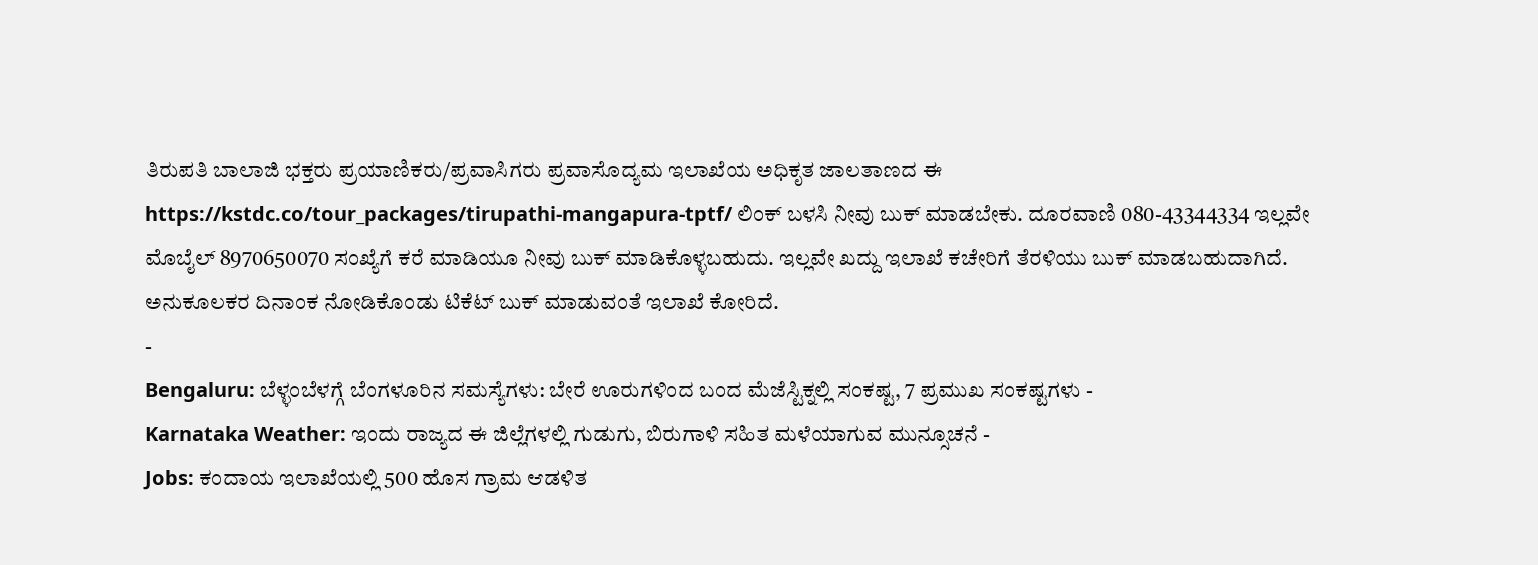ತಿರುಪತಿ ಬಾಲಾಜಿ ಭಕ್ತರು ಪ್ರಯಾಣಿಕರು/ಪ್ರವಾಸಿಗರು ಪ್ರವಾಸೊದ್ಯಮ ಇಲಾಖೆಯ ಅಧಿಕೃತ ಜಾಲತಾಣದ ಈ https://kstdc.co/tour_packages/tirupathi-mangapura-tptf/ ಲಿಂಕ್ ಬಳಸಿ ನೀವು ಬುಕ್ ಮಾಡಬೇಕು. ದೂರವಾಣಿ 080-43344334 ಇಲ್ಲವೇ ಮೊಬೈಲ್ 8970650070 ಸಂಖ್ಯೆಗೆ ಕರೆ ಮಾಡಿಯೂ ನೀವು ಬುಕ್ ಮಾಡಿಕೊಳ್ಳಬಹುದು. ಇಲ್ಲವೇ ಖದ್ದು ಇಲಾಖೆ ಕಚೇರಿಗೆ ತೆರಳಿಯು ಬುಕ್ ಮಾಡಬಹುದಾಗಿದೆ. ಅನುಕೂಲಕರ ದಿನಾಂಕ ನೋಡಿಕೊಂಡು ಟಿಕೆಟ್ ಬುಕ್ ಮಾಡುವಂತೆ ಇಲಾಖೆ ಕೋರಿದೆ.
-
Bengaluru: ಬೆಳ್ಳಂಬೆಳಗ್ಗೆ ಬೆಂಗಳೂರಿನ ಸಮಸ್ಯೆಗಳು: ಬೇರೆ ಊರುಗಳಿಂದ ಬಂದ ಮೆಜೆಸ್ಟಿಕ್ನಲ್ಲಿ ಸಂಕಷ್ಟ, 7 ಪ್ರಮುಖ ಸಂಕಷ್ಟಗಳು -
Karnataka Weather: ಇಂದು ರಾಜ್ಯದ ಈ ಜಿಲ್ಲೆಗಳಲ್ಲಿ ಗುಡುಗು, ಬಿರುಗಾಳಿ ಸಹಿತ ಮಳೆಯಾಗುವ ಮುನ್ಸೂಚನೆ -
Jobs: ಕಂದಾಯ ಇಲಾಖೆಯಲ್ಲಿ 500 ಹೊಸ ಗ್ರಾಮ ಆಡಳಿತ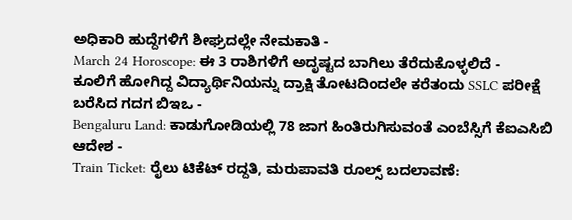ಅಧಿಕಾರಿ ಹುದ್ದೆಗಳಿಗೆ ಶೀಘ್ರದಲ್ಲೇ ನೇಮಕಾತಿ -
March 24 Horoscope: ಈ 3 ರಾಶಿಗಳಿಗೆ ಅದೃಷ್ಟದ ಬಾಗಿಲು ತೆರೆದುಕೊಳ್ಳಲಿದೆ -
ಕೂಲಿಗೆ ಹೋಗಿದ್ದ ವಿದ್ಯಾರ್ಥಿನಿಯನ್ನು ದ್ರಾಕ್ಷಿ ತೋಟದಿಂದಲೇ ಕರೆತಂದು SSLC ಪರೀಕ್ಷೆ ಬರೆಸಿದ ಗದಗ ಬಿಇಒ -
Bengaluru Land: ಕಾಡುಗೋಡಿಯಲ್ಲಿ 78 ಜಾಗ ಹಿಂತಿರುಗಿಸುವಂತೆ ಎಂಬೆಸ್ಸಿಗೆ ಕೆಐಎಸಿಬಿ ಆದೇಶ -
Train Ticket: ರೈಲು ಟಿಕೆಟ್ ರದ್ದತಿ, ಮರುಪಾವತಿ ರೂಲ್ಸ್ ಬದಲಾವಣೆ: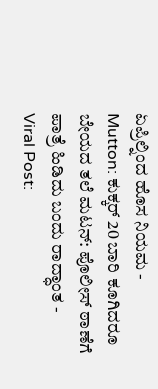ಏಪ್ರಿಲ್ನಿಂದ ಹೊಸ ನಿಯಮ -
Mutton: ಕುಕ್ಕರ್ 20 ಬಾರಿ ಕೂಗಿದರೂ ಬೇಯದ ತಲೆ ಮಟನ್: ಪೊಲೀಸ್ ಠಾಣೆಗೆ ಪಾತ್ರೆ ಹಿಡಿದು ಬಂದು ರಾದ್ಧಾಂತ -
Viral Post: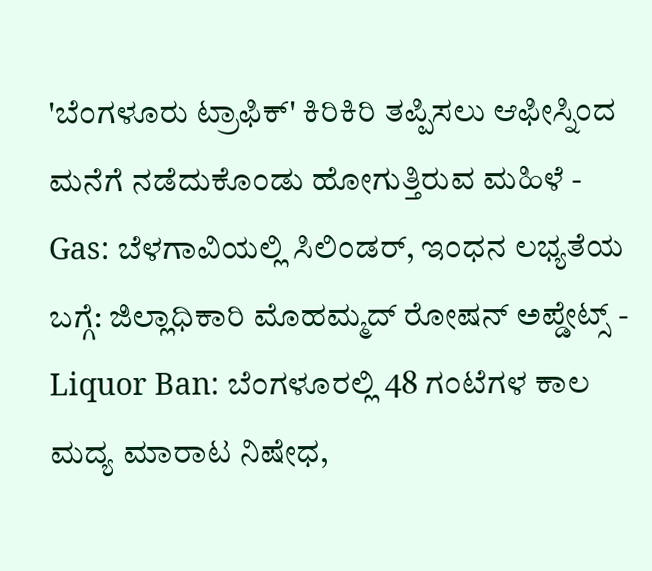'ಬೆಂಗಳೂರು ಟ್ರಾಫಿಕ್' ಕಿರಿಕಿರಿ ತಪ್ಪಿಸಲು ಆಫೀಸ್ನಿಂದ ಮನೆಗೆ ನಡೆದುಕೊಂಡು ಹೋಗುತ್ತಿರುವ ಮಹಿಳೆ -
Gas: ಬೆಳಗಾವಿಯಲ್ಲಿ ಸಿಲಿಂಡರ್, ಇಂಧನ ಲಭ್ಯತೆಯ ಬಗ್ಗೆ: ಜಿಲ್ಲಾಧಿಕಾರಿ ಮೊಹಮ್ಮದ್ ರೋಷನ್ ಅಪ್ಡೇಟ್ಸ್ -
Liquor Ban: ಬೆಂಗಳೂರಲ್ಲಿ 48 ಗಂಟೆಗಳ ಕಾಲ ಮದ್ಯ ಮಾರಾಟ ನಿಷೇಧ,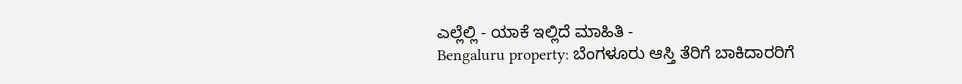ಎಲ್ಲೆಲ್ಲಿ - ಯಾಕೆ ಇಲ್ಲಿದೆ ಮಾಹಿತಿ -
Bengaluru property: ಬೆಂಗಳೂರು ಆಸ್ತಿ ತೆರಿಗೆ ಬಾಕಿದಾರರಿಗೆ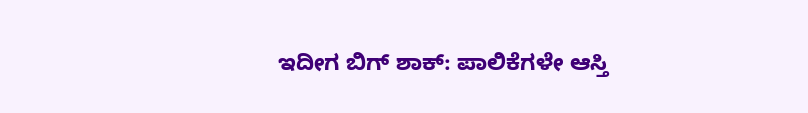ಇದೀಗ ಬಿಗ್ ಶಾಕ್: ಪಾಲಿಕೆಗಳೇ ಆಸ್ತಿ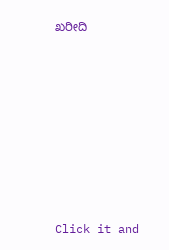ಖರೀದಿ












Click it and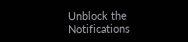Unblock the Notifications